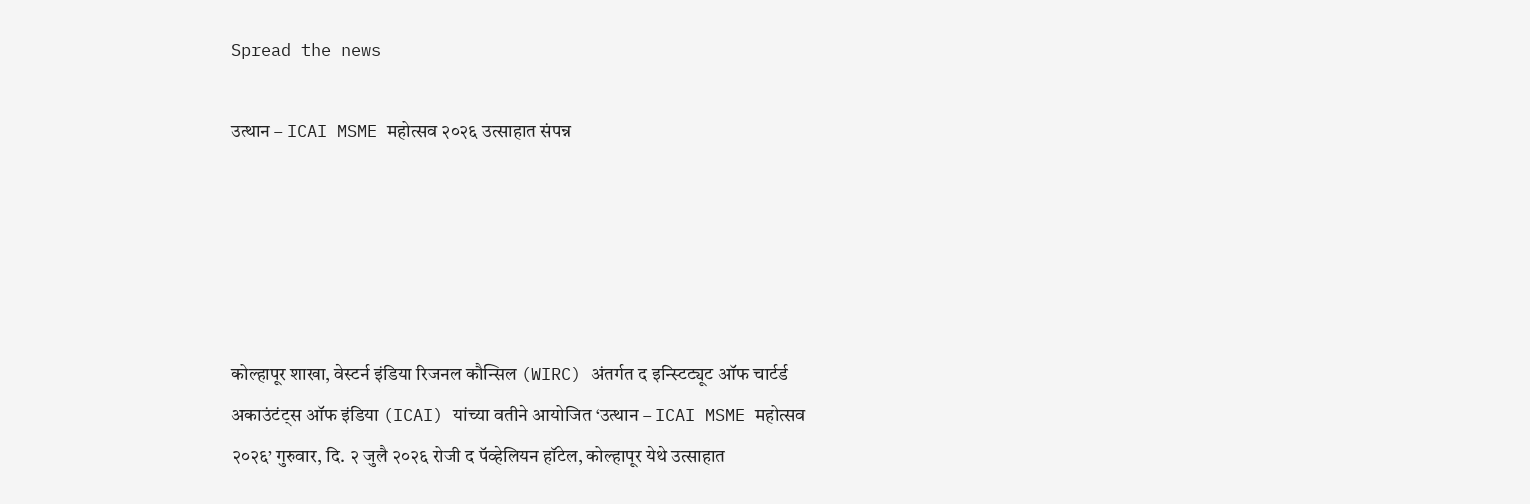Spread the news

उत्थान – ICAI MSME महोत्सव २०२६ उत्साहात संपन्न





कोल्हापूर शाखा, वेस्टर्न इंडिया रिजनल कौन्सिल (WIRC) अंतर्गत द इन्स्टिट्यूट ऑफ चार्टर्ड अकाउंटंट्स ऑफ इंडिया (ICAI) यांच्या वतीने आयोजित ‘उत्थान – ICAI MSME महोत्सव २०२६’ गुरुवार, दि. २ जुलै २०२६ रोजी द पॅव्हेलियन हॉटेल, कोल्हापूर येथे उत्साहात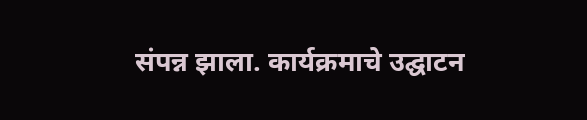संपन्न झाला. कार्यक्रमाचे उद्घाटन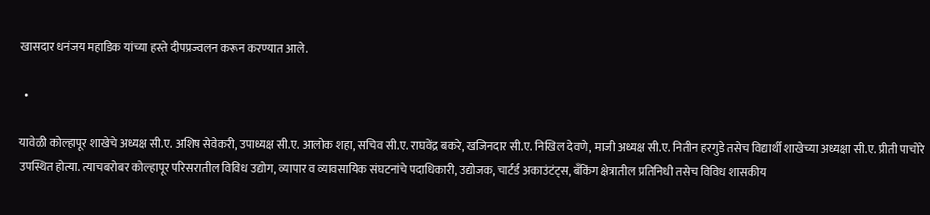खासदार धनंजय महाडिक यांच्या हस्ते दीपप्रज्वलन करून करण्यात आले.

  •

यावेळी कोल्हापूर शाखेचे अध्यक्ष सी.ए. अशिष सेवेकरी, उपाध्यक्ष सी.ए. आलोक शहा, सचिव सी.ए. राघवेंद्र बकरे, खजिनदार सी.ए. निखिल देवणे, माजी अध्यक्ष सी.ए. नितीन हरगुडे तसेच विद्यार्थी शाखेच्या अध्यक्षा सी.ए. प्रीती पाचोरे उपस्थित होत्या. त्याचबरोबर कोल्हापूर परिसरातील विविध उद्योग, व्यापार व व्यावसायिक संघटनांचे पदाधिकारी, उद्योजक, चार्टर्ड अकाउंटंट्स, बँकिंग क्षेत्रातील प्रतिनिधी तसेच विविध शासकीय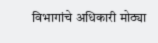विभागांचे अधिकारी मोठ्या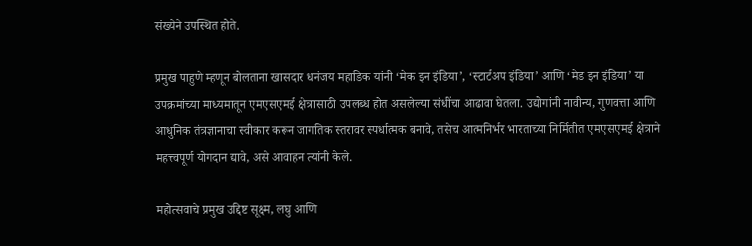संख्येने उपस्थित होते.

प्रमुख पाहुणे म्हणून बोलताना खासदार धनंजय महाडिक यांनी ‘मेक इन इंडिया’, ‘स्टार्टअप इंडिया’ आणि ‘मेड इन इंडिया’ या उपक्रमांच्या माध्यमातून एमएसएमई क्षेत्रासाठी उपलब्ध होत असलेल्या संधींचा आढावा घेतला. उद्योगांनी नावीन्य, गुणवत्ता आणि आधुनिक तंत्रज्ञानाचा स्वीकार करून जागतिक स्तरावर स्पर्धात्मक बनावे, तसेच आत्मनिर्भर भारताच्या निर्मितीत एमएसएमई क्षेत्राने महत्त्वपूर्ण योगदान द्यावे, असे आवाहन त्यांनी केले.

महोत्सवाचे प्रमुख उद्दिष्ट सूक्ष्म, लघु आणि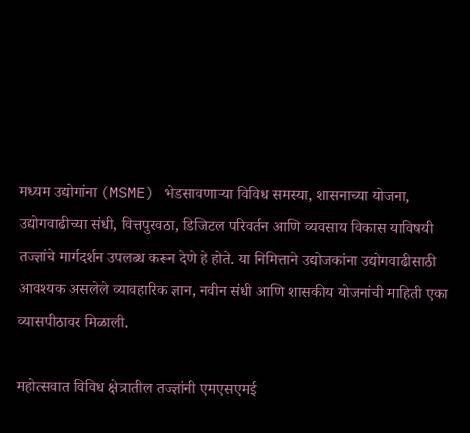मध्यम उद्योगांना (MSME) भेडसावणाऱ्या विविध समस्या, शासनाच्या योजना, उद्योगवाढीच्या संधी, वित्तपुरवठा, डिजिटल परिवर्तन आणि व्यवसाय विकास याविषयी तज्ज्ञांचे मार्गदर्शन उपलब्ध करून देणे हे होते. या निमित्ताने उद्योजकांना उद्योगवाढीसाठी आवश्यक असलेले व्यावहारिक ज्ञान, नवीन संधी आणि शासकीय योजनांची माहिती एका व्यासपीठावर मिळाली.

महोत्सवात विविध क्षेत्रातील तज्ज्ञांनी एमएसएमई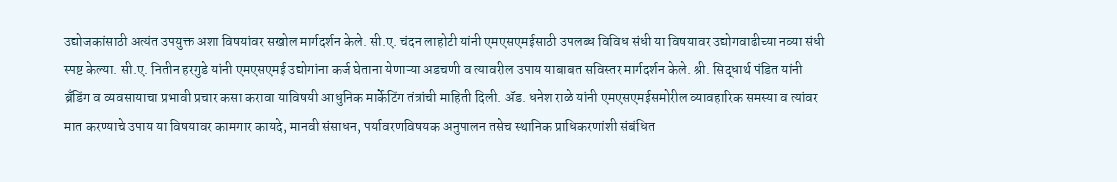उद्योजकांसाठी अत्यंत उपयुक्त अशा विषयांवर सखोल मार्गदर्शन केले. सी.ए. चंदन लाहोटी यांनी एमएसएमईसाठी उपलब्ध विविध संधी या विषयावर उद्योगवाढीच्या नव्या संधी स्पष्ट केल्या. सी.ए. नितीन हरगुडे यांनी एमएसएमई उद्योगांना कर्ज घेताना येणाऱ्या अडचणी व त्यावरील उपाय याबाबत सविस्तर मार्गदर्शन केले. श्री. सिद्धार्थ पंडित यांनी ब्रँडिंग व व्यवसायाचा प्रभावी प्रचार कसा करावा याविषयी आधुनिक मार्केटिंग तंत्रांची माहिती दिली. ॲड. धनेश राळे यांनी एमएसएमईसमोरील व्यावहारिक समस्या व त्यांवर मात करण्याचे उपाय या विषयावर कामगार कायदे, मानवी संसाधन, पर्यावरणविषयक अनुपालन तसेच स्थानिक प्राधिकरणांशी संबंधित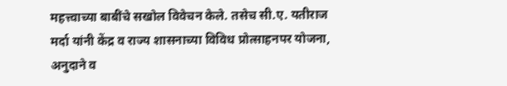महत्त्वाच्या बाबींचे सखोल विवेचन केले. तसेच सी.ए. यतीराज मर्दा यांनी केंद्र व राज्य शासनाच्या विविध प्रोत्साहनपर योजना, अनुदाने व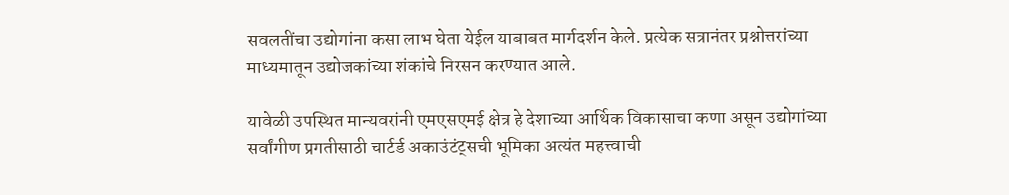सवलतींचा उद्योगांना कसा लाभ घेता येईल याबाबत मार्गदर्शन केले. प्रत्येक सत्रानंतर प्रश्नोत्तरांच्या माध्यमातून उद्योजकांच्या शंकांचे निरसन करण्यात आले.

यावेळी उपस्थित मान्यवरांनी एमएसएमई क्षेत्र हे देशाच्या आर्थिक विकासाचा कणा असून उद्योगांच्या सर्वांगीण प्रगतीसाठी चार्टर्ड अकाउंटंट्सची भूमिका अत्यंत महत्त्वाची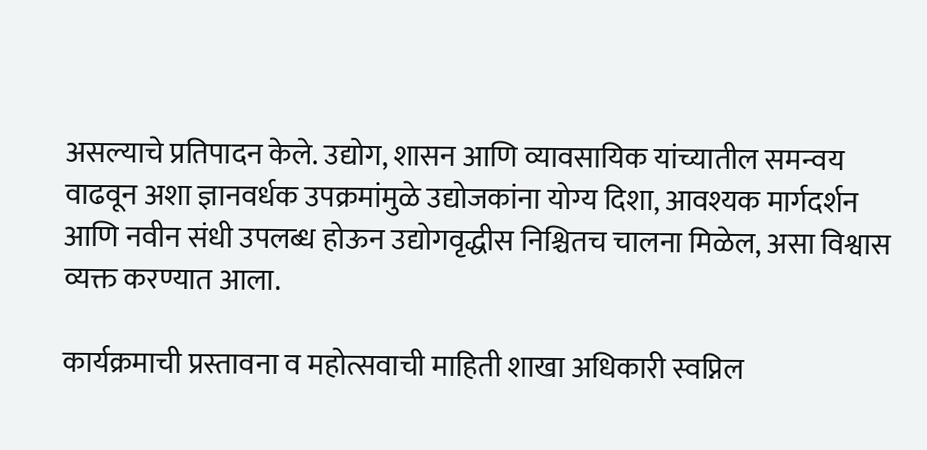असल्याचे प्रतिपादन केले. उद्योग, शासन आणि व्यावसायिक यांच्यातील समन्वय वाढवून अशा ज्ञानवर्धक उपक्रमांमुळे उद्योजकांना योग्य दिशा, आवश्यक मार्गदर्शन आणि नवीन संधी उपलब्ध होऊन उद्योगवृद्धीस निश्चितच चालना मिळेल, असा विश्वास व्यक्त करण्यात आला.

कार्यक्रमाची प्रस्तावना व महोत्सवाची माहिती शाखा अधिकारी स्वप्निल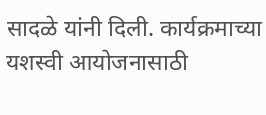सादळे यांनी दिली. कार्यक्रमाच्या यशस्वी आयोजनासाठी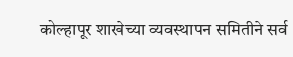कोल्हापूर शाखेच्या व्यवस्थापन समितीने सर्व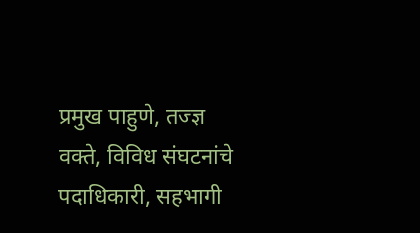प्रमुख पाहुणे, तज्ज्ञ वक्ते, विविध संघटनांचे पदाधिकारी, सहभागी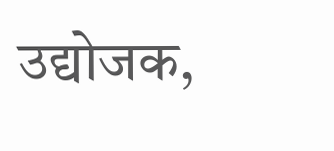उद्योजक,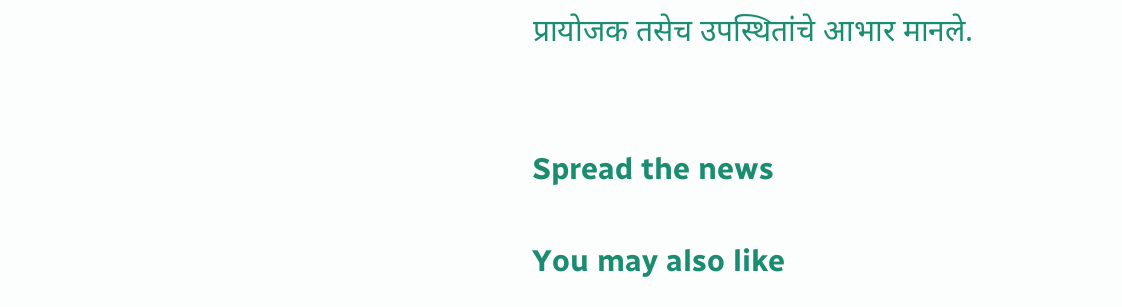प्रायोजक तसेच उपस्थितांचे आभार मानले.


Spread the news

You may also like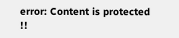error: Content is protected !!